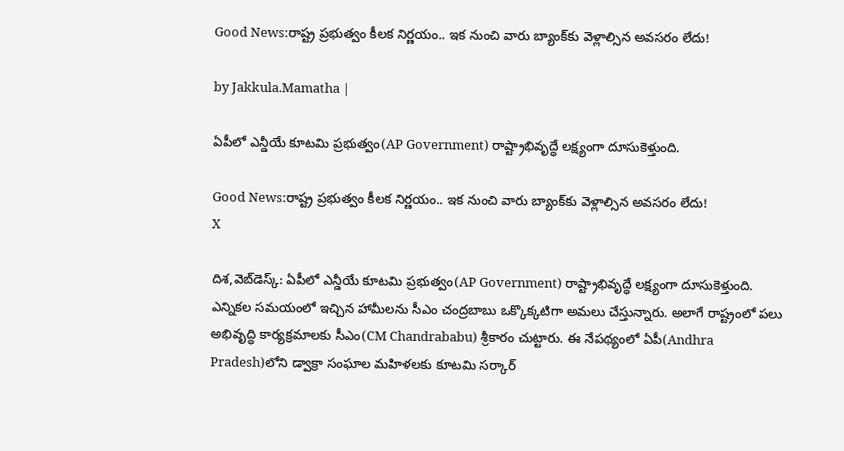Good News:రాష్ట్ర ప్రభుత్వం కీలక నిర్ణయం.. ఇక నుంచి వారు బ్యాంక్‌కు వెళ్లాల్సిన అవసరం లేదు!

by Jakkula.Mamatha |

ఏపీలో ఎన్డీయే కూటమి ప్రభుత్వం(AP Government) రాష్ట్రాభివృద్ధే లక్ష్యంగా దూసుకెళ్తుంది.

Good News:రాష్ట్ర ప్రభుత్వం కీలక నిర్ణయం.. ఇక నుంచి వారు బ్యాంక్‌కు వెళ్లాల్సిన అవసరం లేదు!
X

దిశ,వెబ్‌డెస్క్: ఏపీలో ఎన్డీయే కూటమి ప్రభుత్వం(AP Government) రాష్ట్రాభివృద్ధే లక్ష్యంగా దూసుకెళ్తుంది. ఎన్నికల సమయంలో ఇచ్చిన హామీలను సీఎం చంద్రబాబు ఒక్కొక్కటిగా అమలు చేస్తున్నారు. అలాగే రాష్ట్రంలో పలు అభివృద్ధి కార్యక్రమాలకు సీఎం(CM Chandrababu) శ్రీకారం చుట్టారు. ఈ నేపథ్యంలో ఏపీ(Andhra Pradesh)లోని డ్వాక్రా సంఘాల మహిళలకు కూటమి సర్కార్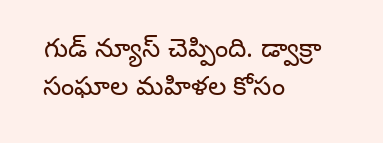గుడ్ న్యూస్ చెప్పింది. డ్వాక్రా సంఘాల మహిళల కోసం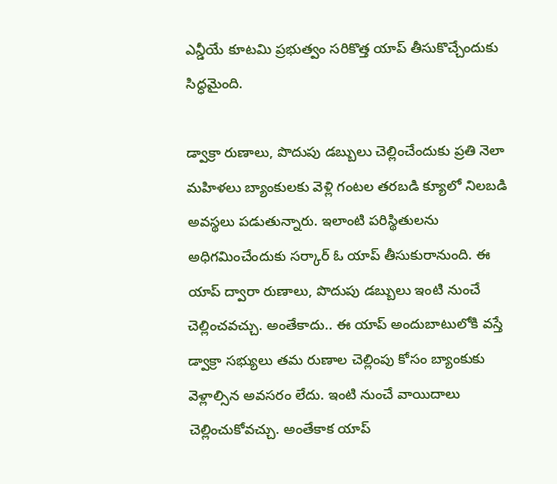ఎన్డీయే కూటమి ప్రభుత్వం సరికొత్త యాప్ తీసుకొచ్చేందుకు సిద్ధమైంది.

డ్వాక్రా రుణాలు, పొదుపు డబ్బులు చెల్లించేందుకు ప్రతి నెలా మహిళలు బ్యాంకులకు వెళ్లి గంటల తరబడి క్యూలో నిలబడి అవస్థలు పడుతున్నారు. ఇలాంటి పరిస్థితులను అధిగమించేందుకు సర్కార్ ఓ యాప్ తీసుకురానుంది. ఈ యాప్ ద్వారా రుణాలు, పొదుపు డబ్బులు ఇంటి నుంచే చెల్లించవచ్చు. అంతేకాదు.. ఈ యాప్ అందుబాటులోకి వస్తే డ్వాక్రా సభ్యులు తమ రుణాల చెల్లింపు కోసం బ్యాంకుకు వెళ్లాల్సిన అవసరం లేదు. ఇంటి నుంచే వాయిదాలు చెల్లించుకోవచ్చు. అంతేకాక యాప్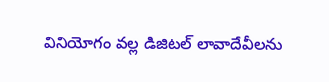వినియోగం వల్ల డిజిటల్ లావాదేవీలను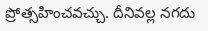ప్రోత్సహించవచ్చు. దీనివల్ల నగదు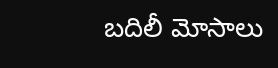బదిలీ మోసాలు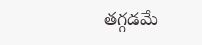తగ్గడమే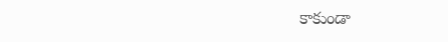కాకుండా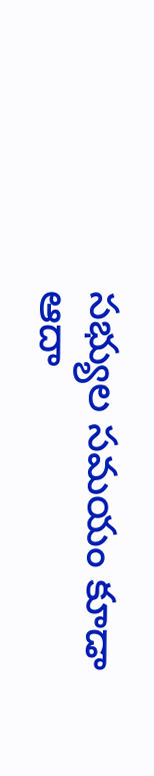సభ్యుల సమయం కూడా ఆదా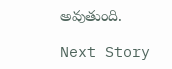అవుతుంది.

Next Story